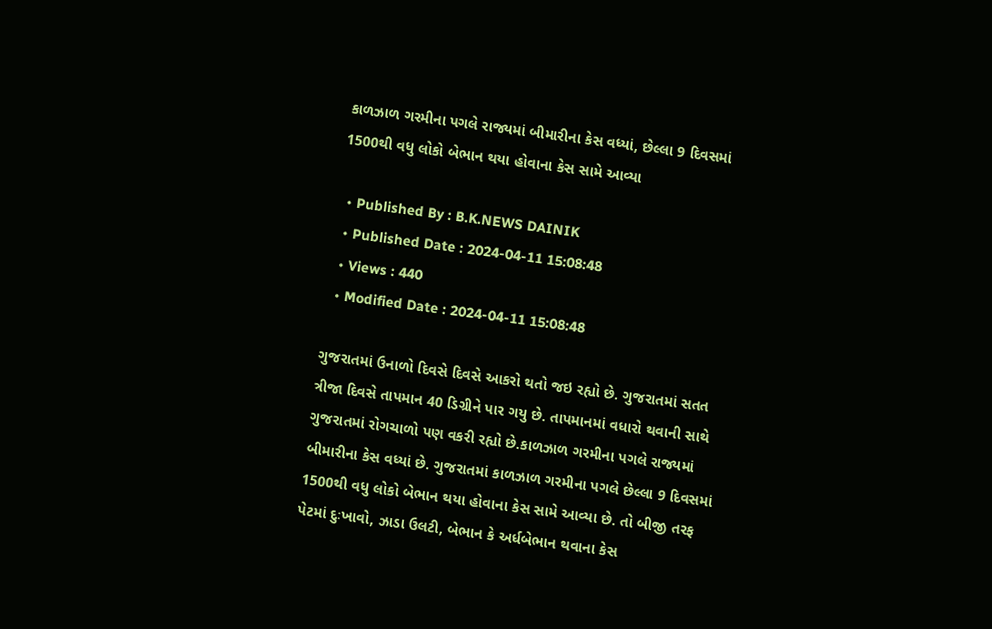કાળઝાળ ગરમીના પગલે રાજ્યમાં બીમારીના કેસ વધ્યાં, છેલ્લા 9 દિવસમાં 1500થી વધુ લોકો બેભાન થયા હોવાના કેસ સામે આવ્યા

  • Published By : B.K.NEWS DAINIK
  • Published Date : 2024-04-11 15:08:48
  • Views : 440
  • Modified Date : 2024-04-11 15:08:48

ગુજરાતમાં ઉનાળો દિવસે દિવસે આકરો થતો જઇ રહ્યો છે. ગુજરાતમાં સતત ત્રીજા દિવસે તાપમાન 40 ડિગ્રીને પાર ગયુ છે. તાપમાનમાં વધારો થવાની સાથે ગુજરાતમાં રોગચાળો પણ વકરી રહ્યો છે.કાળઝાળ ગરમીના પગલે રાજ્યમાં બીમારીના કેસ વધ્યાં છે. ગુજરાતમાં કાળઝાળ ગરમીના પગલે છેલ્લા 9 દિવસમાં 1500થી વધુ લોકો બેભાન થયા હોવાના કેસ સામે આવ્યા છે. તો બીજી તરફ પેટમાં દુઃખાવો, ઝાડા ઉલટી, બેભાન કે અર્ધબેભાન થવાના કેસ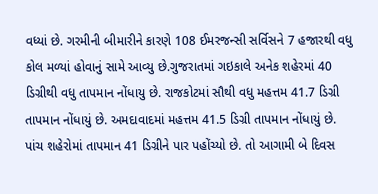વધ્યાં છે. ગરમીની બીમારીને કારણે 108 ઈમરજન્સી સર્વિસને 7 હજારથી વધુ કોલ મળ્યાં હોવાનું સામે આવ્યુ છે.ગુજરાતમાં ગઇકાલે અનેક શહેરમાં 40 ડિગ્રીથી વધુ તાપમાન નોંધાયુ છે. રાજકોટમાં સૌથી વધુ મહત્તમ 41.7 ડિગ્રી તાપમાન નોંધાયું છે. અમદાવાદમાં મહત્તમ 41.5 ડિગ્રી તાપમાન નોંધાયું છે. પાંચ શહેરોમાં તાપમાન 41 ડિગ્રીને પાર પહોંચ્યો છે. તો આગામી બે દિવસ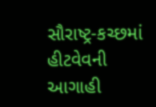સૌરાષ્ટ્ર-કચ્છમાં હીટવેવની આગાહી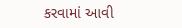કરવામાં આવી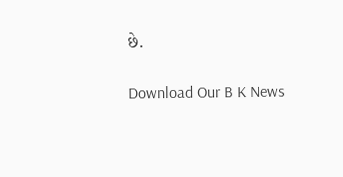છે.

Download Our B K News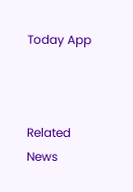Today App



Related News